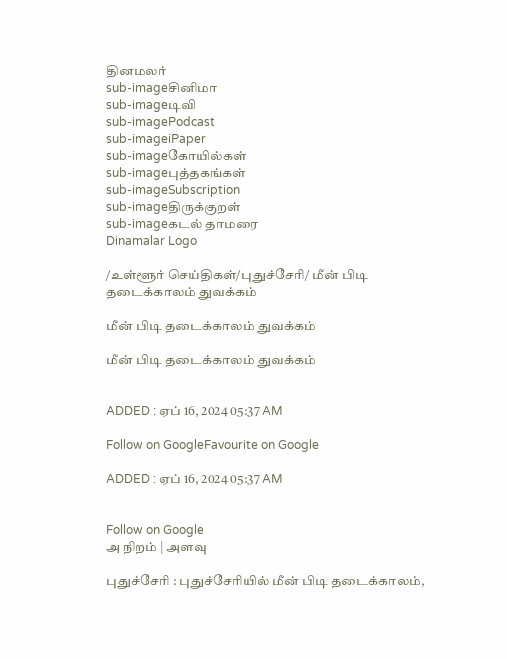தினமலர்
sub-imageசினிமா
sub-imageடிவி
sub-imagePodcast
sub-imageiPaper
sub-imageகோயில்கள்
sub-imageபுத்தகங்கள்
sub-imageSubscription
sub-imageதிருக்குறள்
sub-imageகடல் தாமரை
Dinamalar Logo

/உள்ளூர் செய்திகள்/புதுச்சேரி/ மீன் பிடி தடைக்காலம் துவக்கம்

மீன் பிடி தடைக்காலம் துவக்கம்

மீன் பிடி தடைக்காலம் துவக்கம்


ADDED : ஏப் 16, 2024 05:37 AM

Follow on GoogleFavourite on Google

ADDED : ஏப் 16, 2024 05:37 AM


Follow on Google
அ நிறம் | அளவு

புதுச்சேரி : புதுச்சேரியில் மீன் பிடி தடைக்காலம்,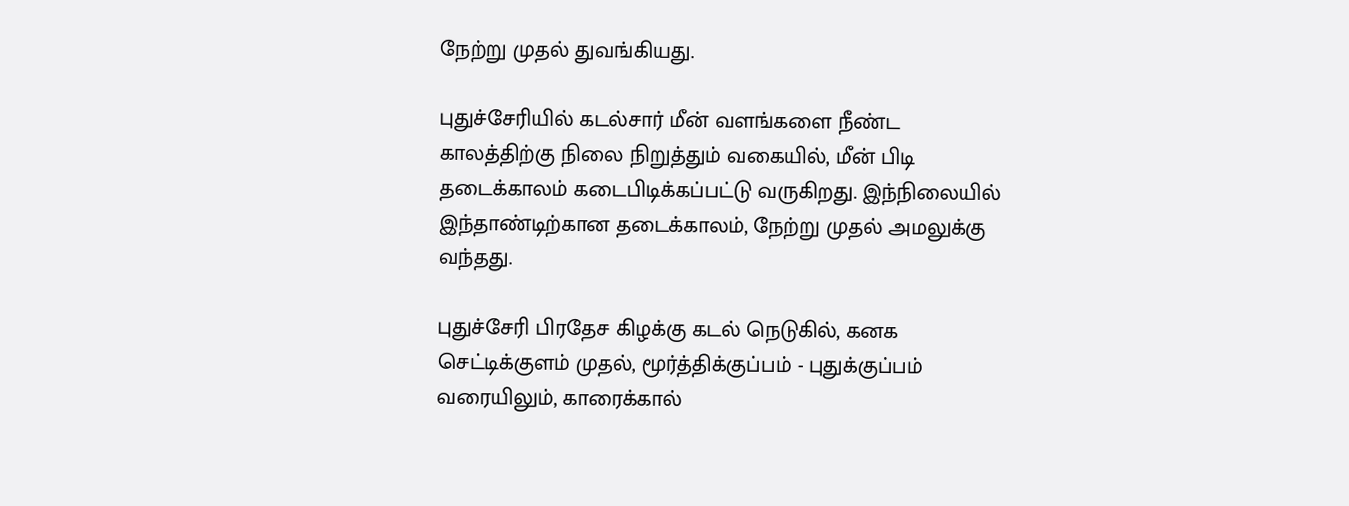நேற்று முதல் துவங்கியது.

புதுச்சேரியில் கடல்சார் மீன் வளங்களை நீண்ட காலத்திற்கு நிலை நிறுத்தும் வகையில், மீன் பிடி தடைக்காலம் கடைபிடிக்கப்பட்டு வருகிறது. இந்நிலையில் இந்தாண்டிற்கான தடைக்காலம், நேற்று முதல் அமலுக்கு வந்தது.

புதுச்சேரி பிரதேச கிழக்கு கடல் நெடுகில், கனக செட்டிக்குளம் முதல், மூர்த்திக்குப்பம் - புதுக்குப்பம் வரையிலும், காரைக்கால்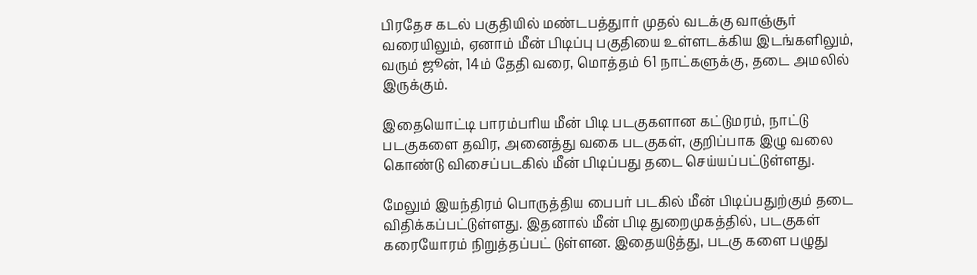பிரதேச கடல் பகுதியில் மண்டபத்துார் முதல் வடக்கு வாஞ்சூர் வரையிலும், ஏனாம் மீன் பிடிப்பு பகுதியை உள்ளடக்கிய இடங்களிலும், வரும் ஜூன், 14ம் தேதி வரை, மொத்தம் 61 நாட்களுக்கு, தடை அமலில் இருக்கும்.

இதையொட்டி பாரம்பரிய மீன் பிடி படகுகளான கட்டுமரம், நாட்டு படகுகளை தவிர, அனைத்து வகை படகுகள், குறிப்பாக இழு வலை கொண்டு விசைப்படகில் மீன் பிடிப்பது தடை செய்யப்பட்டுள்ளது.

மேலும் இயந்திரம் பொருத்திய பைபர் படகில் மீன் பிடிப்பதுற்கும் தடை விதிக்கப்பட்டுள்ளது. இதனால் மீன் பிடி துறைமுகத்தில், படகுகள் கரையோரம் நிறுத்தப்பட் டுள்ளன. இதையடுத்து, படகு களை பழுது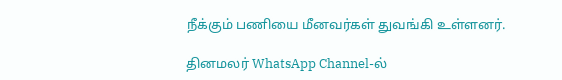நீக்கும் பணியை மீனவர்கள் துவங்கி உள்ளனர்.

தினமலர் WhatsApp Channel-ல்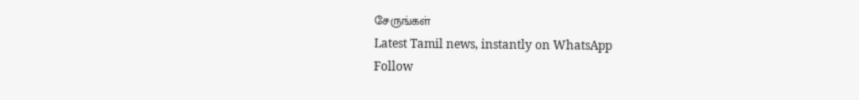சேருங்கள்
Latest Tamil news, instantly on WhatsApp
Follow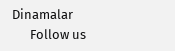Dinamalar
      Follow us